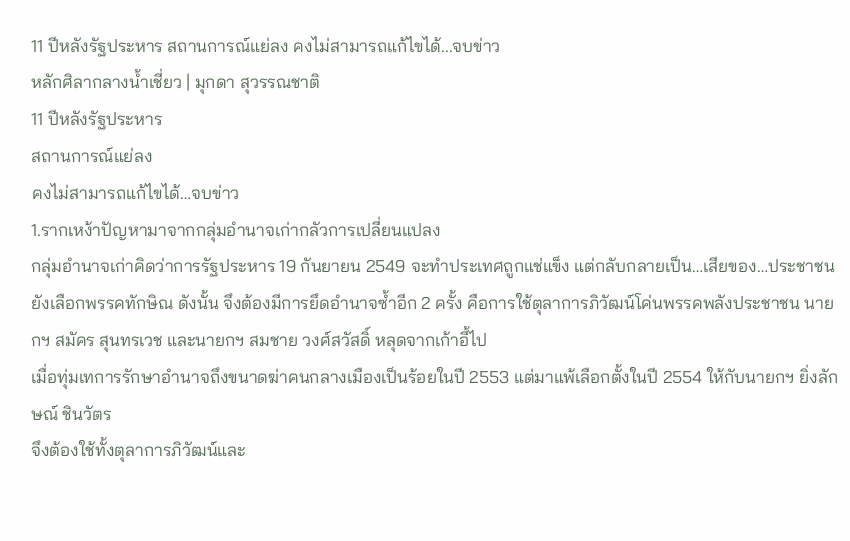11 ปีหลังรัฐประหาร สถานการณ์แย่ลง คงไม่สามารถแก้ไขได้...จบข่าว
หลักศิลากลางน้ำเชี่ยว | มุกดา สุวรรณชาติ
11 ปีหลังรัฐประหาร
สถานการณ์แย่ลง
คงไม่สามารถแก้ไขได้…จบข่าว
1.รากเหง้าปัญหามาจากกลุ่มอำนาจเก่ากลัวการเปลี่ยนแปลง
กลุ่มอำนาจเก่าคิดว่าการรัฐประหาร 19 กันยายน 2549 จะทำประเทศถูกแช่แข็ง แต่กลับกลายเป็น…เสียของ…ประชาชนยังเลือกพรรคทักษิณ ดังนั้น จึงต้องมีการยึดอำนาจซ้ำอีก 2 ครั้ง คือการใช้ตุลาการภิวัฒน์โค่นพรรคพลังประชาชน นายกฯ สมัคร สุนทรเวช และนายกฯ สมชาย วงศ์สวัสดิ์ หลุดจากเก้าอี้ไป
เมื่อทุ่มเทการรักษาอำนาจถึงขนาดฆ่าคนกลางเมืองเป็นร้อยในปี 2553 แต่มาแพ้เลือกตั้งในปี 2554 ให้กับนายกฯ ยิ่งลักษณ์ ชินวัตร
จึงต้องใช้ทั้งตุลาการภิวัฒน์และ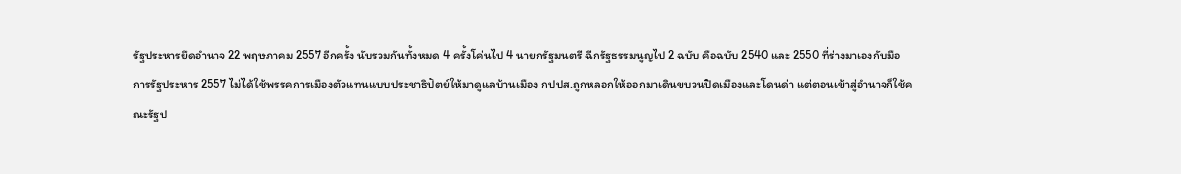รัฐประหารยึดอำนาจ 22 พฤษภาคม 2557 อีกครั้ง นับรวมกันทั้งหมด 4 ครั้งโค่นไป 4 นายกรัฐมนตรี ฉีกรัฐธรรมนูญไป 2 ฉบับ คือฉบับ 2540 และ 2550 ที่ร่างมาเองกับมือ
การรัฐประหาร 2557 ไม่ได้ใช้พรรคการเมืองตัวแทนแบบประชาธิปัตย์ให้มาดูแลบ้านเมือง กปปส.ถูกหลอกให้ออกมาเดินขบวนปิดเมืองและโดนด่า แต่ตอนเข้าสู่อำนาจก็ใช้คณะรัฐป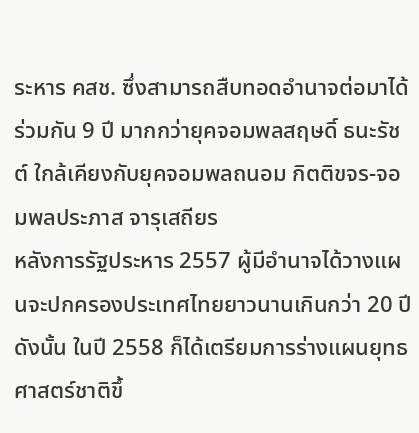ระหาร คสช. ซึ่งสามารถสืบทอดอำนาจต่อมาได้ร่วมกัน 9 ปี มากกว่ายุคจอมพลสฤษดิ์ ธนะรัชต์ ใกล้เคียงกับยุคจอมพลถนอม กิตติขจร-จอมพลประภาส จารุเสถียร
หลังการรัฐประหาร 2557 ผู้มีอำนาจได้วางแผนจะปกครองประเทศไทยยาวนานเกินกว่า 20 ปี ดังนั้น ในปี 2558 ก็ได้เตรียมการร่างแผนยุทธศาสตร์ชาติขึ้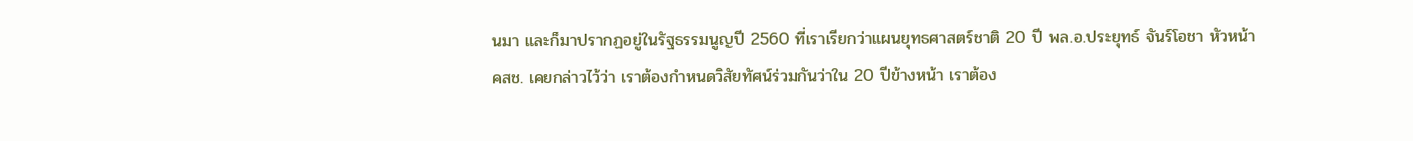นมา และก็มาปรากฏอยู่ในรัฐธรรมนูญปี 2560 ที่เราเรียกว่าแผนยุทธศาสตร์ชาติ 20 ปี พล.อ.ประยุทธ์ จันร์โอชา หัวหน้า คสช. เคยกล่าวไว้ว่า เราต้องกำหนดวิสัยทัศน์ร่วมกันว่าใน 20 ปีข้างหน้า เราต้อง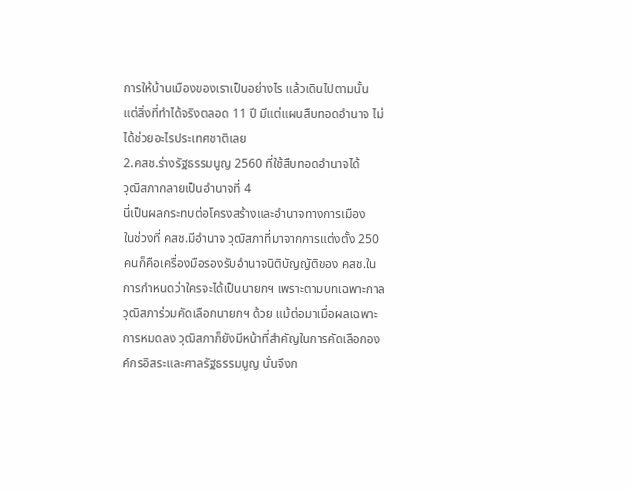การให้บ้านเมืองของเราเป็นอย่างไร แล้วเดินไปตามนั้น
แต่สิ่งที่ทำได้จริงตลอด 11 ปี มีแต่แผนสืบทอดอำนาจ ไม่ได้ช่วยอะไรประเทศชาติเลย
2.คสช.ร่างรัฐธรรมนูญ 2560 ที่ใช้สืบทอดอำนาจได้
วุฒิสภากลายเป็นอำนาจที่ 4
นี่เป็นผลกระทบต่อโครงสร้างและอำนาจทางการเมือง
ในช่วงที่ คสช.มีอำนาจ วุฒิสภาที่มาจากการแต่งตั้ง 250 คนก็คือเครื่องมือรองรับอำนาจนิติบัญญัติของ คสช.ในการกำหนดว่าใครจะได้เป็นนายกฯ เพราะตามบทเฉพาะกาลวุฒิสภาร่วมคัดเลือกนายกฯ ด้วย แม้ต่อมาเมื่อผลเฉพาะการหมดลง วุฒิสภาก็ยังมีหน้าที่สำคัญในการคัดเลือกองค์กรอิสระและศาลรัฐธรรมนูญ นั่นจึงก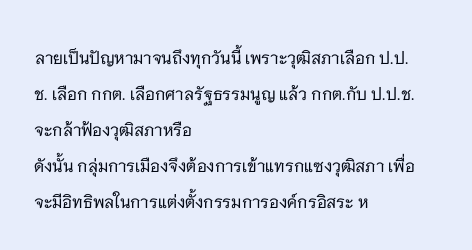ลายเป็นปัญหามาจนถึงทุกวันนี้ เพราะวุฒิสภาเลือก ป.ป.ช. เลือก กกต. เลือกศาลรัฐธรรมนูญ แล้ว กกต.กับ ป.ป.ช.จะกล้าฟ้องวุฒิสภาหรือ
ดังนั้น กลุ่มการเมืองจึงต้องการเข้าแทรกแซงวุฒิสภา เพื่อจะมีอิทธิพลในการแต่งตั้งกรรมการองค์กรอิสระ ห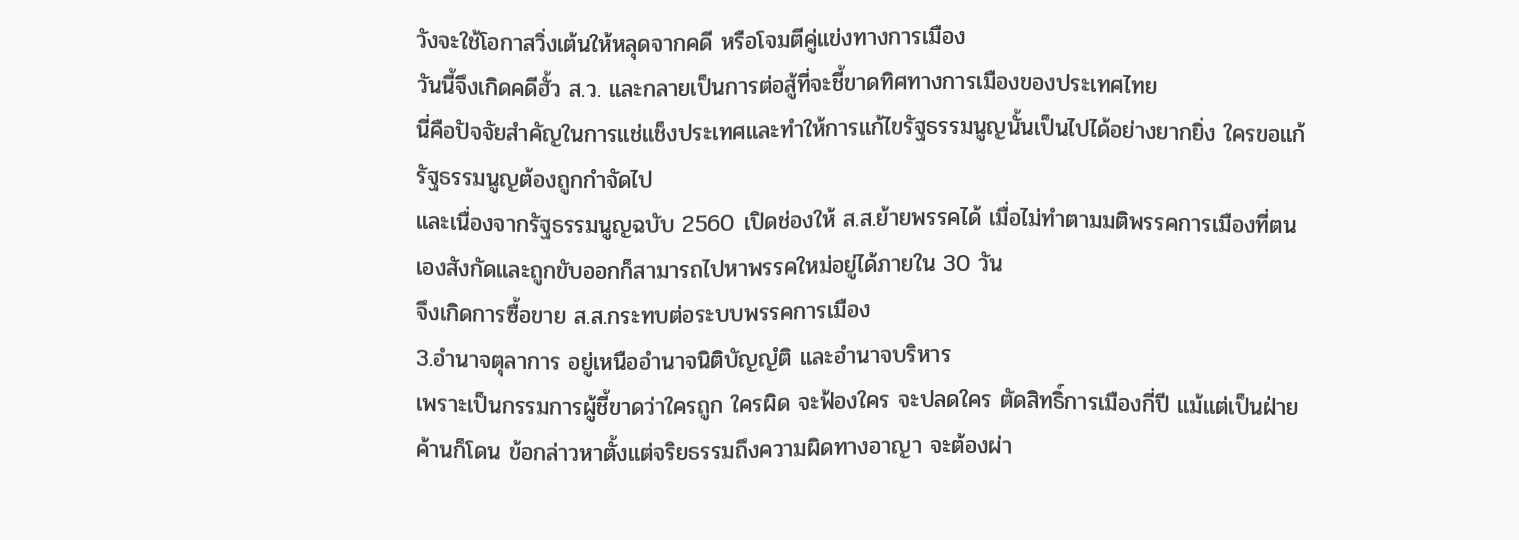วังจะใช้โอกาสวิ่งเต้นให้หลุดจากคดี หรือโจมตีคู่แข่งทางการเมือง
วันนี้จึงเกิดคดีฮั้ว ส.ว. และกลายเป็นการต่อสู้ที่จะชี้ขาดทิศทางการเมืองของประเทศไทย
นี่คือปัจจัยสำคัญในการแช่แช็งประเทศและทำให้การแก้ไขรัฐธรรมนูญนั้นเป็นไปได้อย่างยากยิ่ง ใครขอแก้รัฐธรรมนูญต้องถูกกำจัดไป
และเนื่องจากรัฐธรรมนูญฉบับ 2560 เปิดช่องให้ ส.ส.ย้ายพรรคได้ เมื่อไม่ทำตามมติพรรคการเมืองที่ตนเองสังกัดและถูกขับออกก็สามารถไปหาพรรคใหม่อยู่ได้ภายใน 30 วัน
จึงเกิดการซื้อขาย ส.ส.กระทบต่อระบบพรรคการเมือง
3.อำนาจตุลาการ อยู่เหนืออำนาจนิติบัญญํติ และอำนาจบริหาร
เพราะเป็นกรรมการผู้ชี้ขาดว่าใครถูก ใครผิด จะฟ้องใคร จะปลดใคร ตัดสิทธิ์การเมืองกี่ปี แม้แต่เป็นฝ่ายค้านก็โดน ข้อกล่าวหาตั้งแต่จริยธรรมถึงความผิดทางอาญา จะต้องผ่า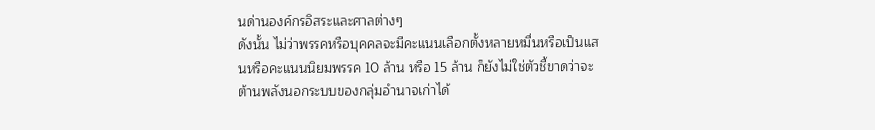นด่านองค์กรอิสระและศาลต่างๆ
ดังนั้น ไม่ว่าพรรคหรือบุคคลจะมีคะแนนเลือกตั้งหลายหมื่นหรือเป็นแสนหรือคะแนนนิยมพรรค 10 ล้าน หรือ 15 ล้าน ก็ยังไม่ใช่ตัวชี้ขาดว่าจะต้านพลังนอกระบบของกลุ่มอำนาจเก่าได้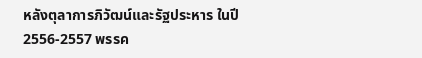หลังตุลาการภิวัฒน์และรัฐประหาร ในปี 2556-2557 พรรค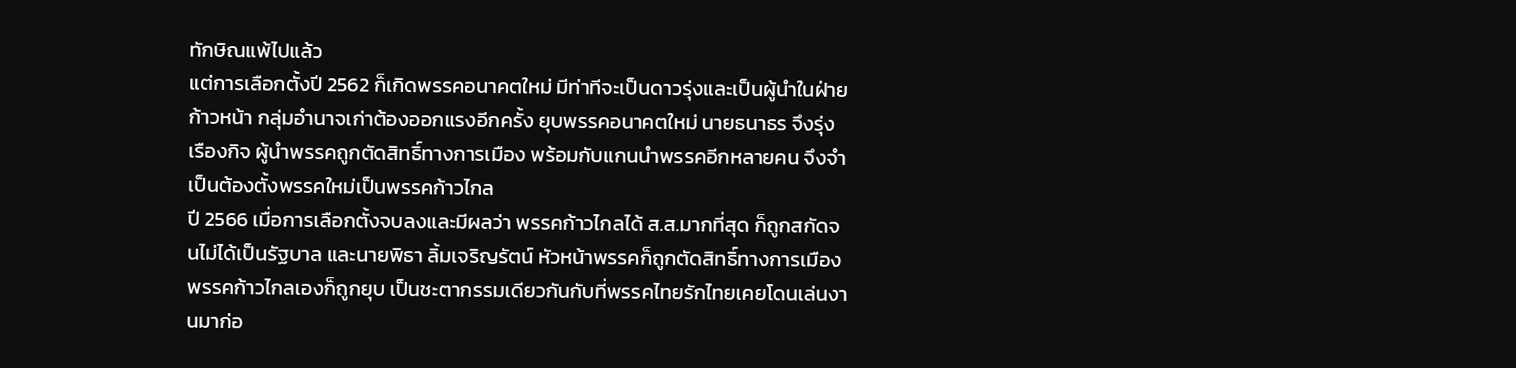ทักษิณแพ้ไปแล้ว
แต่การเลือกตั้งปี 2562 ก็เกิดพรรคอนาคตใหม่ มีท่าทีจะเป็นดาวรุ่งและเป็นผู้นำในฝ่ายก้าวหน้า กลุ่มอำนาจเก่าต้องออกแรงอีกครั้ง ยุบพรรคอนาคตใหม่ นายธนาธร จึงรุ่งเรืองกิจ ผู้นำพรรคถูกตัดสิทธิ์ทางการเมือง พร้อมกับแกนนำพรรคอีกหลายคน จึงจำเป็นต้องตั้งพรรคใหม่เป็นพรรคก้าวไกล
ปี 2566 เมื่อการเลือกตั้งจบลงและมีผลว่า พรรคก้าวไกลได้ ส.ส.มากที่สุด ก็ถูกสกัดจนไม่ได้เป็นรัฐบาล และนายพิธา ลิ้มเจริญรัตน์ หัวหน้าพรรคก็ถูกตัดสิทธิ์ทางการเมือง พรรคก้าวไกลเองก็ถูกยุบ เป็นชะตากรรมเดียวกันกับที่พรรคไทยรักไทยเคยโดนเล่นงานมาก่อ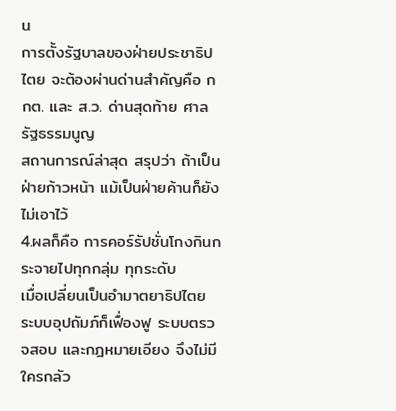น
การตั้งรัฐบาลของฝ่ายประชาธิปไตย จะต้องผ่านด่านสำคัญคือ กกต. และ ส.ว. ด่านสุดท้าย ศาลรัฐธรรมนูญ
สถานการณ์ล่าสุด สรุปว่า ถ้าเป็นฝ่ายก้าวหน้า แม้เป็นฝ่ายค้านก็ยังไม่เอาไว้
4.ผลก็คือ การคอร์รัปชั่นโกงกินกระจายไปทุกกลุ่ม ทุกระดับ
เมื่อเปลี่ยนเป็นอำมาตยาธิปไตย ระบบอุปถัมภ์ก็เฟื่องฟู ระบบตรวจสอบ และกฎหมายเอียง จึงไม่มีใครกลัว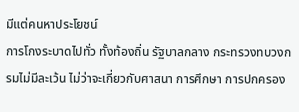มีแต่คนหาประโยชน์
การโกงระบาดไปทั่ว ทั้งท้องถิ่น รัฐบาลกลาง กระทรวงทบวงกรมไม่มีละเว้น ไม่ว่าจะเกี่ยวกับศาสนา การศึกษา การปกครอง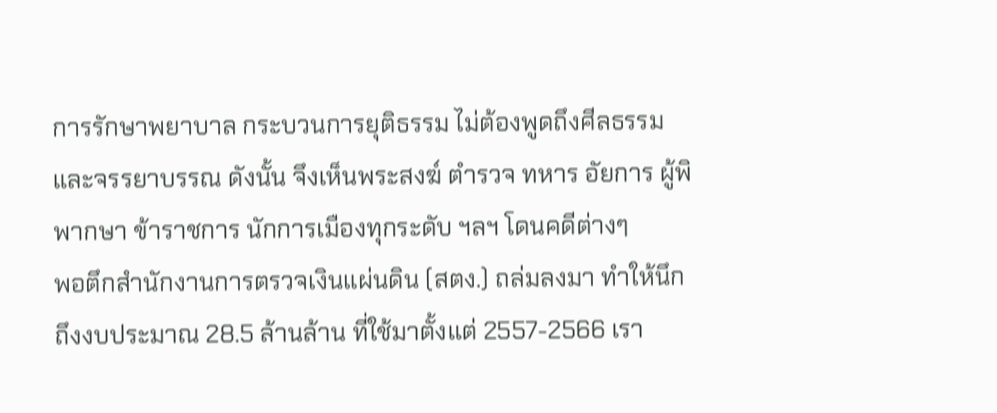การรักษาพยาบาล กระบวนการยุติธรรม ไม่ต้องพูดถึงศีลธรรมและจรรยาบรรณ ดังนั้น จึงเห็นพระสงฆ์ ตำรวจ ทหาร อัยการ ผู้พิพากษา ข้าราชการ นักการเมืองทุกระดับ ฯลฯ โดนคดีต่างๆ
พอตึกสำนักงานการตรวจเงินแผ่นดิน (สตง.) ถล่มลงมา ทำให้นึกถึงงบประมาณ 28.5 ล้านล้าน ที่ใช้มาตั้งแต่ 2557-2566 เรา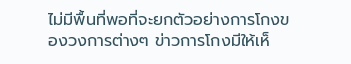ไม่มีพื้นที่พอที่จะยกตัวอย่างการโกงของวงการต่างๆ ข่าวการโกงมีให้เห็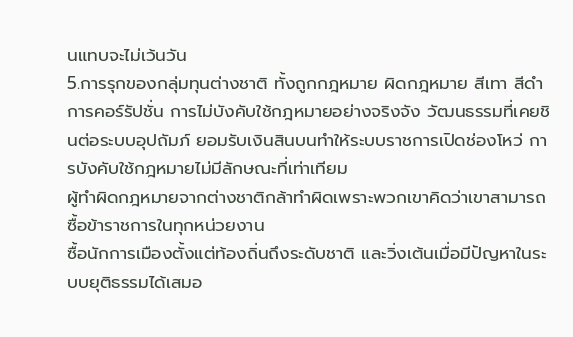นแทบจะไม่เว้นวัน
5.การรุกของกลุ่มทุนต่างชาติ ทั้งถูกกฎหมาย ผิดกฎหมาย สีเทา สีดำ
การคอร์รัปชั่น การไม่บังคับใช้กฎหมายอย่างจริงจัง วัฒนธรรมที่เคยชินต่อระบบอุปถัมภ์ ยอมรับเงินสินบนทำให้ระบบราชการเปิดช่องโหว่ การบังคับใช้กฎหมายไม่มีลักษณะที่เท่าเทียม
ผู้ทำผิดกฎหมายจากต่างชาติกล้าทำผิดเพราะพวกเขาคิดว่าเขาสามารถซื้อข้าราชการในทุกหน่วยงาน
ซื้อนักการเมืองตั้งแต่ท้องถิ่นถึงระดับชาติ และวิ่งเต้นเมื่อมีปัญหาในระบบยุติธรรมได้เสมอ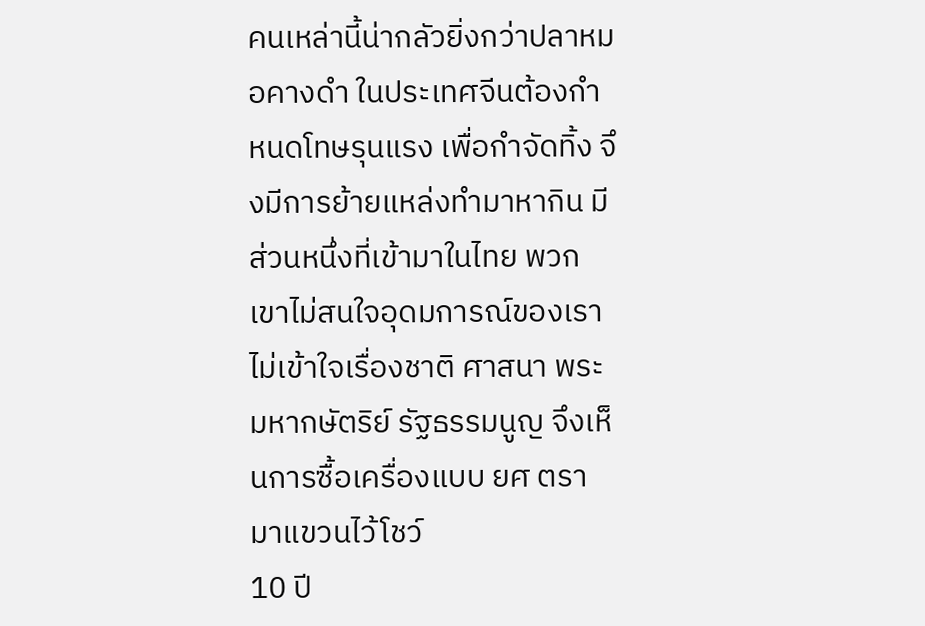คนเหล่านี้น่ากลัวยิ่งกว่าปลาหมอคางดำ ในประเทศจีนต้องกำหนดโทษรุนแรง เพื่อกำจัดทิ้ง จึงมีการย้ายแหล่งทำมาหากิน มีส่วนหนึ่งที่เข้ามาในไทย พวกเขาไม่สนใจอุดมการณ์ของเรา ไม่เข้าใจเรื่องชาติ ศาสนา พระมหากษัตริย์ รัฐธรรมนูญ จึงเห็นการซื้อเครื่องแบบ ยศ ตรา มาแขวนไว้โชว์
10 ปี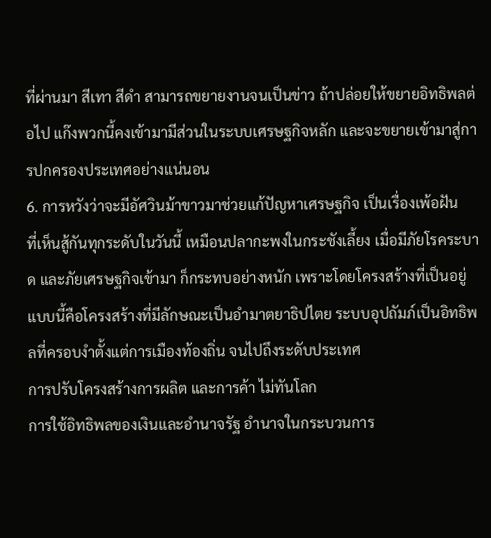ที่ผ่านมา สีเทา สีดำ สามารถขยายงานจนเป็นข่าว ถ้าปล่อยให้ขยายอิทธิพลต่อไป แก๊งพวกนี้คงเข้ามามีส่วนในระบบเศรษฐกิจหลัก และจะขยายเข้ามาสู่การปกครองประเทศอย่างแน่นอน
6. การหวังว่าจะมีอัศวินม้าขาวมาช่วยแก้ปัญหาเศรษฐกิจ เป็นเรื่องเพ้อฝัน
ที่เห็นสู้กันทุกระดับในวันนี้ เหมือนปลากะพงในกระชังเลี้ยง เมื่อมีภัยโรคระบาด และภัยเศรษฐกิจเข้ามา ก็กระทบอย่างหนัก เพราะโดยโครงสร้างที่เป็นอยู่แบบนี้คือโครงสร้างที่มีลักษณะเป็นอำมาตยาธิปไตย ระบบอุปถัมภ์เป็นอิทธิพลที่ครอบงำตั้งแต่การเมืองท้องถิ่น จนไปถึงระดับประเทศ
การปรับโครงสร้างการผลิต และการค้า ไม่ทันโลก
การใช้อิทธิพลของเงินและอำนาจรัฐ อำนาจในกระบวนการ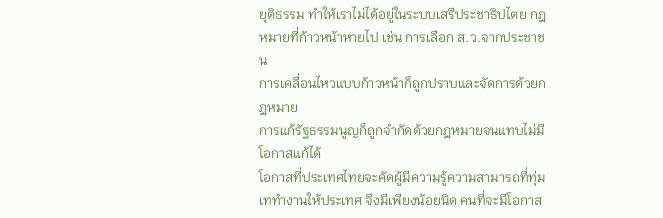ยุติธรรม ทำให้เราไม่ได้อยู่ในระบบเสรีประชาธิปไตย กฎหมายที่ก้าวหน้าหายไป เช่น การเลือก ส.ว.จากประชาชน
การเคลื่อนไหวแบบก้าวหน้าก็ถูกปราบและจัดการด้วยกฎหมาย
การแก้รัฐธรรมนูญก็ถูกจำกัดด้วยกฎหมายจนแทบไม่มีโอกาสแก้ได้
โอกาสที่ประเทศไทยจะคัดผู้มีความรู้ความสามารถที่ทุ่มเททำงานให้ประเทศ จึงมีเพียงน้อยนิด คนที่จะมีโอกาส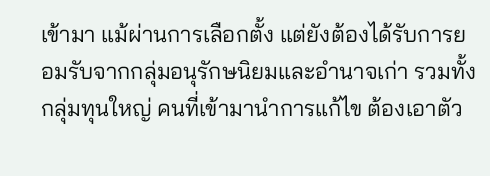เข้ามา แม้ผ่านการเลือกตั้ง แต่ยังต้องได้รับการยอมรับจากกลุ่มอนุรักษนิยมและอำนาจเก่า รวมทั้งกลุ่มทุนใหญ่ คนที่เข้ามานำการแก้ไข ต้องเอาตัว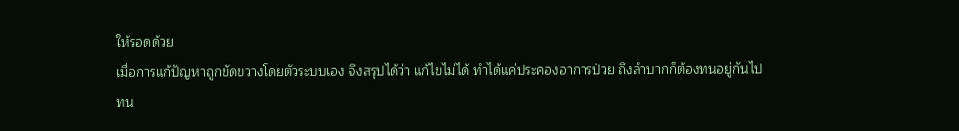ให้รอดด้วย
เมื่อการแก้ปัญหาถูกขัดขวางโดยตัวระบบเอง จึงสรุปได้ว่า แก้ไขไม่ได้ ทำได้แค่ประคองอาการป่วย ถึงลำบากก็ต้องทนอยู่กันไป ทน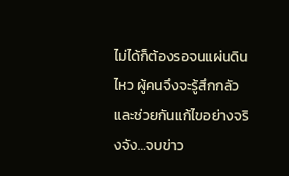ไม่ได้ก็ต้องรอจนแผ่นดินไหว ผู้คนจึงจะรู้สึกกลัวและช่วยกันแก้ไขอย่างจริงจัง…จบข่าว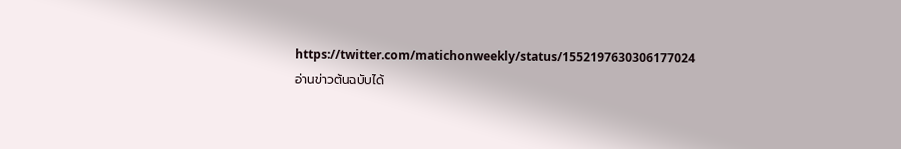https://twitter.com/matichonweekly/status/1552197630306177024
อ่านข่าวต้นฉบับได้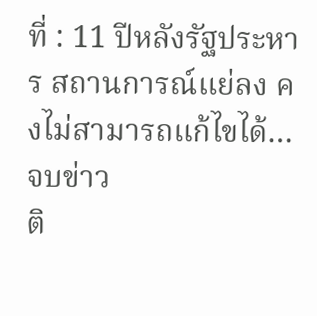ที่ : 11 ปีหลังรัฐประหาร สถานการณ์แย่ลง คงไม่สามารถแก้ไขได้…จบข่าว
ติ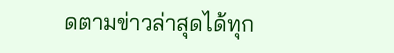ดตามข่าวล่าสุดได้ทุก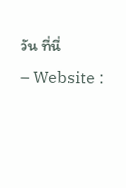วัน ที่นี่
– Website :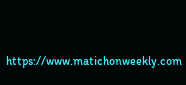https://www.matichonweekly.com